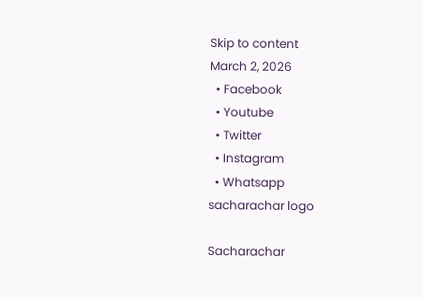Skip to content
March 2, 2026
  • Facebook
  • Youtube
  • Twitter
  • Instagram
  • Whatsapp
sacharachar logo

Sacharachar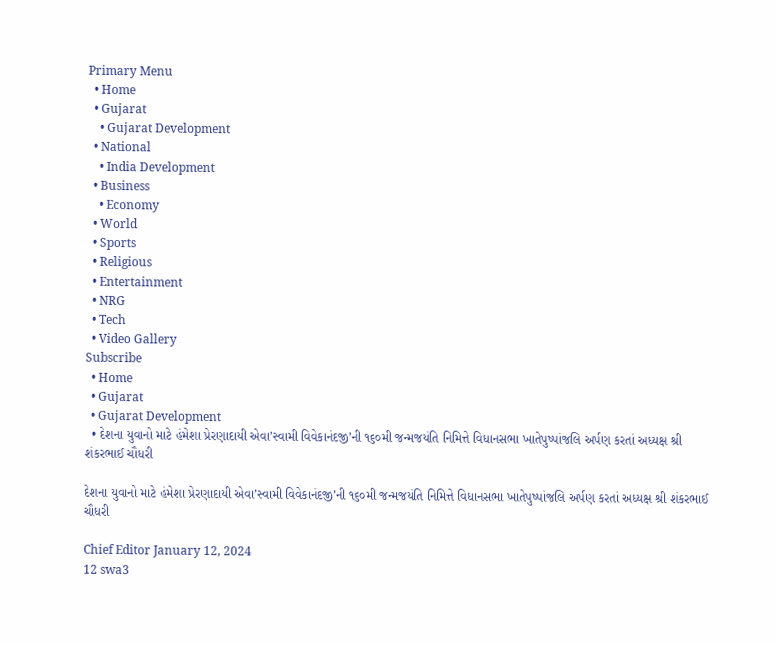Primary Menu
  • Home
  • Gujarat
    • Gujarat Development
  • National
    • India Development
  • Business
    • Economy
  • World
  • Sports
  • Religious
  • Entertainment
  • NRG
  • Tech
  • Video Gallery
Subscribe
  • Home
  • Gujarat
  • Gujarat Development
  • દેશના યુવાનો માટે હંમેશા પ્રેરણાદાયી એવા’સ્વામી વિવેકાનંદજી’ની ૧૬૦મી જન્મજયંતિ નિમિત્તે વિધાનસભા ખાતેપુષ્પાંજલિ અર્પણ કરતાં અધ્યક્ષ શ્રી શંકરભાઈ ચૌધરી

દેશના યુવાનો માટે હંમેશા પ્રેરણાદાયી એવા’સ્વામી વિવેકાનંદજી’ની ૧૬૦મી જન્મજયંતિ નિમિત્તે વિધાનસભા ખાતેપુષ્પાંજલિ અર્પણ કરતાં અધ્યક્ષ શ્રી શંકરભાઈ ચૌધરી

Chief Editor January 12, 2024
12 swa3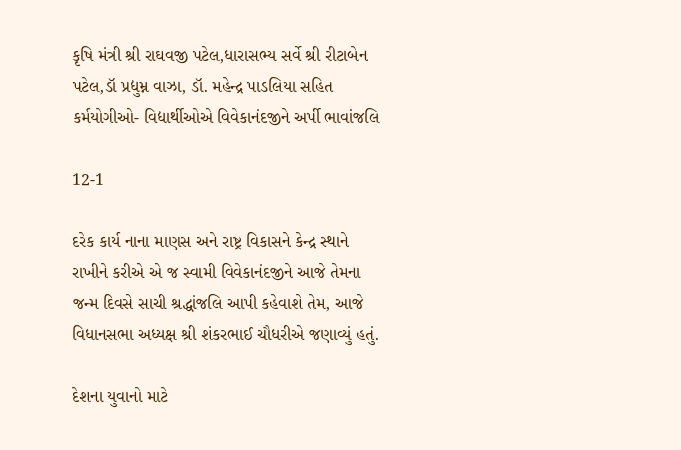કૃષિ મંત્રી શ્રી રાઘવજી પટેલ,ધારાસભ્ય સર્વે શ્રી રીટાબેન પટેલ,ડૉ‌ પ્રદ્યુમ્ન વાઝા, ડૉ. મહેન્દ્ર પાડલિયા સહિત કર્મયોગીઓ- વિદ્યાર્થીઓએ વિવેકાનંદજીને અર્પી ભાવાંજલિ

12-1

દરેક કાર્ય નાના માણસ અને રાષ્ટ્ર વિકાસને કેન્દ્ર સ્થાને રાખીને કરીએ એ જ સ્વામી વિવેકાનંદજીને આજે તેમના જન્મ દિવસે સાચી શ્રદ્ધાંજલિ આપી કહેવાશે તેમ, આજે વિધાનસભા અધ્યક્ષ શ્રી શંકરભાઈ ચૌધરીએ જણાવ્યું હતું.

દેશના યુવાનો માટે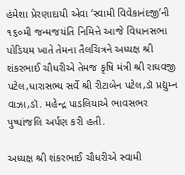હંમેશા પ્રેરણાદાયી એવા ‘સ્વામી વિવેકાનંદજી’ની ૧૬૦મી જન્મજયંતિ નિમિત્તે આજે વિધાનસભા પોડિયમ ખાતે તેમના તૈલચિત્રને અધ્યક્ષ શ્રી શંકરભાઈ ચૌધરીએ તેમજ કૃષિ મંત્રી શ્રી રાઘવજી પટેલ,ધારાસભ્ય સર્વે શ્રી રીટાબેન પટેલ,ડૉ‌ પ્રદ્યુમ્ન વાઝા,ડૉ. મહેન્દ્ર પાડલિયાએ ભાવસભર પુષ્પાંજલિ અર્પણ કરી હતી.

અધ્યક્ષ શ્રી શંકરભાઈ ચૌધરીએ સ્વામી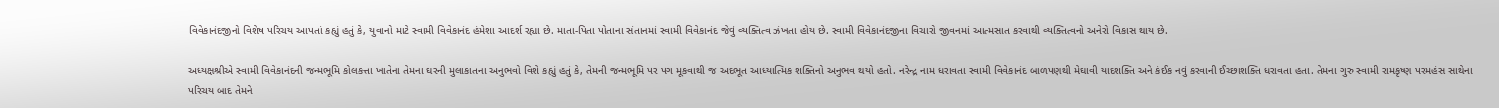વિવેકાનંદજીનો વિશેષ પરિચય આપતાં કહ્યું હતું કે, યુવાનો માટે સ્વામી વિવેકાનંદ હંમેશા આદર્શ રહ્યા છે. માતા-પિતા પોતાના સંતાનમાં સ્વામી વિવેકાનંદ જેવું વ્યક્તિત્વ ઝંખતા હોય છે. સ્વામી વિવેકાનંદજીના વિચારો જીવનમાં આત્મસાત કરવાથી વ્યક્તિત્વનો અનેરો વિકાસ થાય છે.

અધ્યક્ષશ્રીએ સ્વામી વિવેકાનંદની જન્મભૂમિ કોલકત્તા ખાતેના તેમના ઘરની મુલાકાતના અનુભવો વિશે કહ્યું હતું કે, તેમની જન્મભૂમિ પર પગ મૂકવાથી જ અદભૂત આધ્યાત્મિક શક્તિનો અનુભવ થયો હતો. નરેન્દ્ર નામ ધરાવતા સ્વામી વિવેકાનંદ બાળપણથી મેઘાવી યાદશક્તિ અને કંઈક નવું કરવાની ઈચ્છાશક્તિ ધરાવતા હતા. તેમના ગુરુ સ્વામી રામકૃષ્ણ પરમહંસ સાથેના પરિચય બાદ તેમને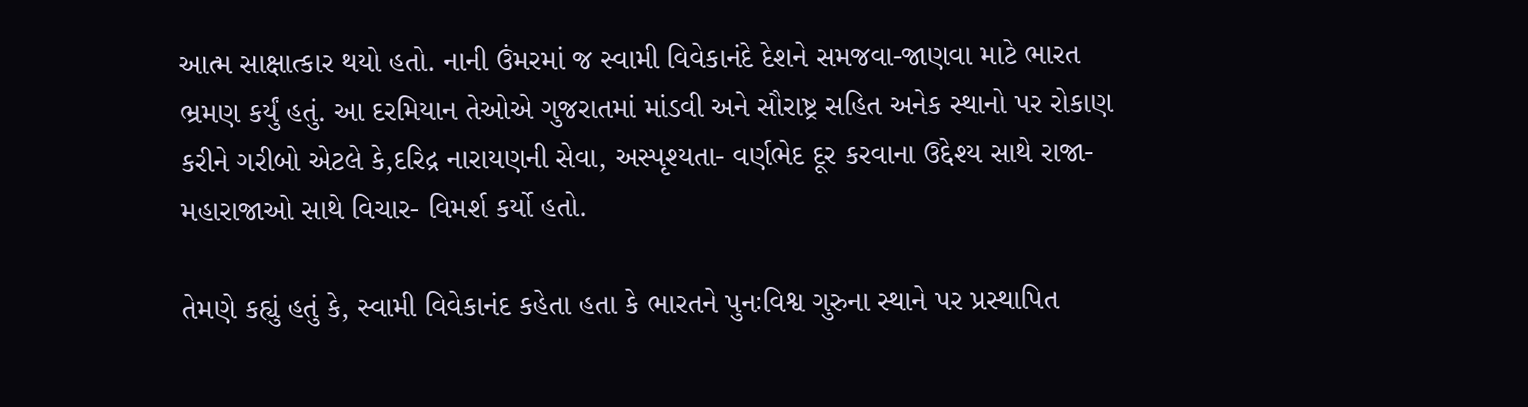આત્મ સાક્ષાત્કાર થયો હતો. નાની ઉંમરમાં જ સ્વામી વિવેકાનંદે દેશને સમજવા-જાણવા માટે ભારત ભ્રમણ કર્યું હતું. આ દરમિયાન તેઓએ ગુજરાતમાં માંડવી અને સૌરાષ્ટ્ર સહિત અનેક સ્થાનો પર રોકાણ કરીને ગરીબો એટલે કે,દરિદ્ર નારાયણની સેવા, અસ્પૃશ્યતા- વર્ણભેદ દૂર કરવાના ઉદ્દેશ્ય સાથે રાજા-મહારાજાઓ સાથે વિચાર- વિમર્શ કર્યો હતો.

તેમણે કહ્યું હતું કે, સ્વામી વિવેકાનંદ કહેતા હતા કે ભારતને પુનઃવિશ્વ ગુરુના સ્થાને પર પ્રસ્થાપિત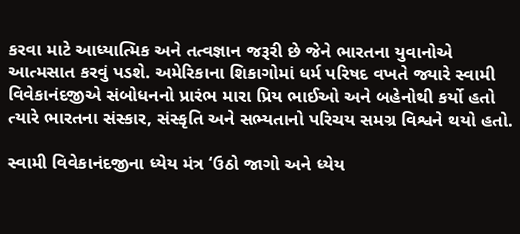કરવા માટે આધ્યાત્મિક અને તત્વજ્ઞાન જરૂરી છે જેને ભારતના યુવાનોએ આત્મસાત કરવું પડશે. અમેરિકાના શિકાગોમાં ધર્મ પરિષદ વખતે જ્યારે સ્વામી વિવેકાનંદજીએ સંબોધનનો પ્રારંભ મારા પ્રિય ભાઈઓ અને બહેનોથી કર્યો હતો ત્યારે ભારતના સંસ્કાર, સંસ્કૃતિ અને સભ્યતાનો પરિચય સમગ્ર વિશ્વને થયો હતો.

સ્વામી વિવેકાનંદજીના ધ્યેય મંત્ર ‘ઉઠો જાગો અને ધ્યેય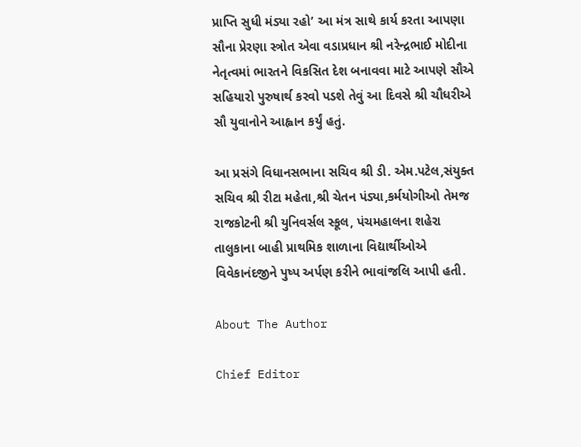પ્રાપ્તિ સુધી મંડ્યા રહો’ આ મંત્ર સાથે કાર્ય કરતા આપણા સૌના પ્રેરણા સ્ત્રોત એવા વડાપ્રધાન શ્રી નરેન્દ્રભાઈ મોદીના નેતૃત્વમાં ભારતને વિકસિત દેશ બનાવવા માટે આપણે સૌએ સહિયારો પુરુષાર્થ કરવો પડશે તેવું આ દિવસે શ્રી ચૌધરીએ સૌ યુવાનોને આહ્વાન કર્યું હતું.

આ પ્રસંગે વિધાનસભાના સચિવ શ્રી ડી. એમ.પટેલ,સંયુક્ત સચિવ શ્રી રીટા મહેતા,શ્રી ચેતન પંડ્યા,કર્મયોગીઓ તેમજ રાજકોટની શ્રી યુનિવર્સલ સ્કૂલ, પંચમહાલના શહેરા તાલુકાના બાહી પ્રાથમિક શાળાના વિદ્યાર્થીઓએ વિવેકાનંદજીને પુષ્પ અર્પણ કરીને ભાવાંજલિ આપી હતી.

About The Author

Chief Editor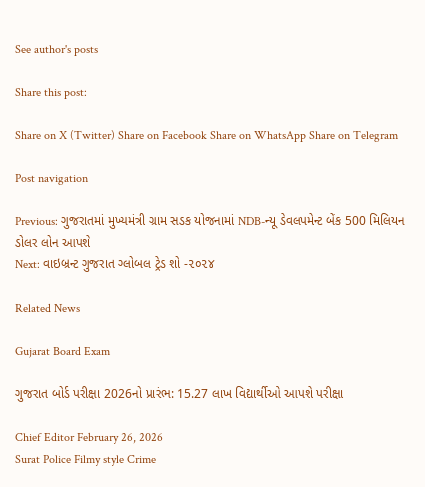See author's posts

Share this post:

Share on X (Twitter) Share on Facebook Share on WhatsApp Share on Telegram

Post navigation

Previous: ગુજરાતમાં મુખ્યમંત્રી ગ્રામ સડક યોજનામાં NDB-ન્યૂ ડેવલપમેન્ટ બેંક 500 મિલિયન ડોલર લોન આપશે
Next: વાઇબ્રન્ટ ગુજરાત ગ્લોબલ ટ્રેડ શો -૨૦૨૪

Related News

Gujarat Board Exam

ગુજરાત બોર્ડ પરીક્ષા 2026નો પ્રારંભ: 15.27 લાખ વિદ્યાર્થીઓ આપશે પરીક્ષા

Chief Editor February 26, 2026
Surat Police Filmy style Crime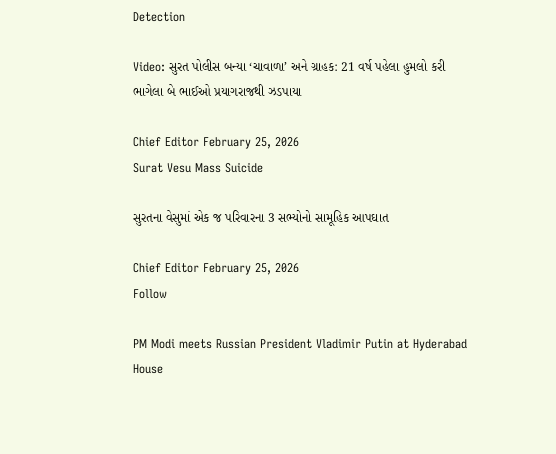Detection

Video: સુરત પોલીસ બન્યા ‘ચાવાળા’ અને ગ્રાહક: 21 વર્ષ પહેલા હુમલો કરી ભાગેલા બે ભાઈઓ પ્રયાગરાજથી ઝડપાયા

Chief Editor February 25, 2026
Surat Vesu Mass Suicide

સુરતના વેસુમાં એક જ પરિવારના 3 સભ્યોનો સામૂહિક આપઘાત

Chief Editor February 25, 2026
Follow

PM Modi meets Russian President Vladimir Putin at Hyderabad House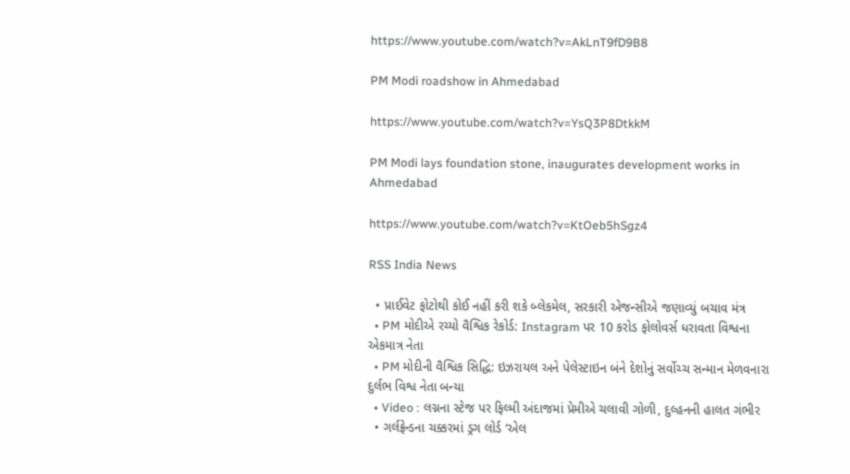https://www.youtube.com/watch?v=AkLnT9fD9B8

PM Modi roadshow in Ahmedabad

https://www.youtube.com/watch?v=YsQ3P8DtkkM

PM Modi lays foundation stone, inaugurates development works in Ahmedabad

https://www.youtube.com/watch?v=KtOeb5hSgz4

RSS India News

  • પ્રાઈવેટ ફોટોથી કોઈ નહીં કરી શકે બ્લેકમેલ, સરકારી એજન્સીએ જણાવ્યું બચાવ મંત્ર
  • PM મોદીએ રચ્યો વૈશ્વિક રેકોર્ડ: Instagram પર 10 કરોડ ફોલોવર્સ ધરાવતા વિશ્વના એકમાત્ર નેતા
  • PM મોદીની વૈશ્વિક સિદ્ધિ: ઇઝરાયલ અને પેલેસ્ટાઇન બંને દેશોનું સર્વોચ્ચ સન્માન મેળવનારા દુર્લભ વિશ્વ નેતા બન્યા
  • Video : લગ્નના સ્ટેજ પર ફિલ્મી અંદાજમાં પ્રેમીએ ચલાવી ગોળી, દુલ્હનની હાલત ગંભીર
  • ગર્લફ્રેન્ડના ચક્કરમાં ડ્રગ લોર્ડ ‘એલ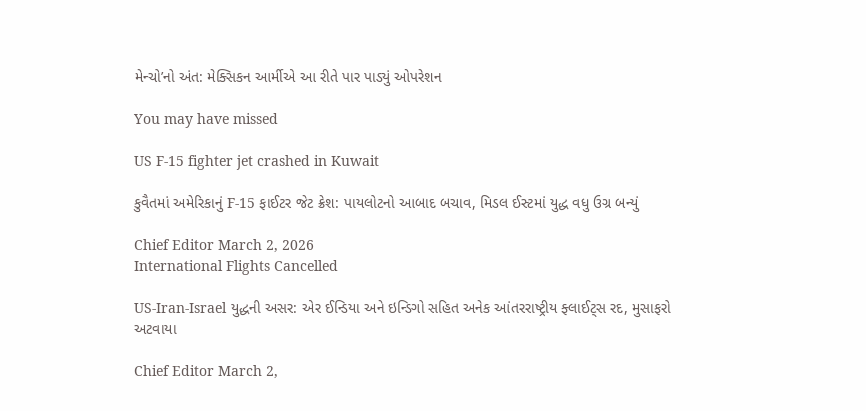મેન્ચો’નો અંત: મેક્સિકન આર્મીએ આ રીતે પાર પાડ્યું ઓપરેશન

You may have missed

US F-15 fighter jet crashed in Kuwait

કુવૈતમાં અમેરિકાનું F-15 ફાઈટર જેટ ક્રેશ: પાયલોટનો આબાદ બચાવ, મિડલ ઈસ્ટમાં યુદ્ધ વધુ ઉગ્ર બન્યું

Chief Editor March 2, 2026
International Flights Cancelled

US-Iran-Israel યુદ્ધની અસર: એર ઈન્ડિયા અને ઇન્ડિગો સહિત અનેક આંતરરાષ્ટ્રીય ફ્લાઈટ્સ રદ, મુસાફરો અટવાયા

Chief Editor March 2,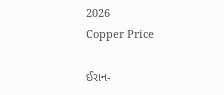2026
Copper Price

ઈરાન-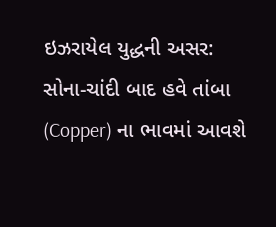ઇઝરાયેલ યુદ્ધની અસર: સોના-ચાંદી બાદ હવે તાંબા (Copper) ના ભાવમાં આવશે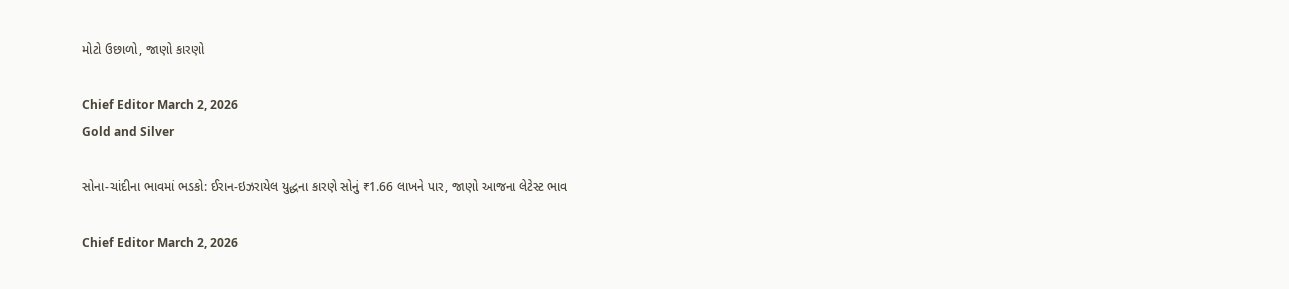મોટો ઉછાળો, જાણો કારણો

Chief Editor March 2, 2026
Gold and Silver

સોના-ચાંદીના ભાવમાં ભડકો: ઈરાન-ઇઝરાયેલ યુદ્ધના કારણે સોનું ₹1.66 લાખને પાર, જાણો આજના લેટેસ્ટ ભાવ

Chief Editor March 2, 2026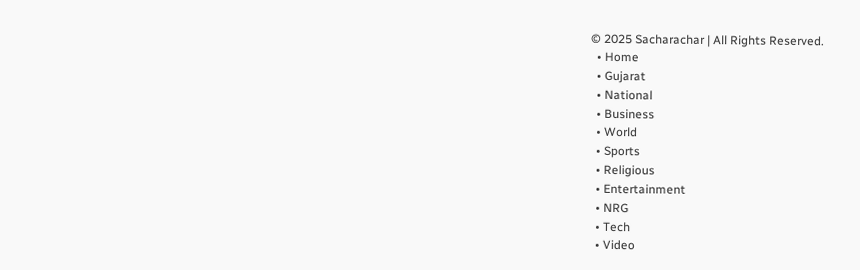© 2025 Sacharachar | All Rights Reserved.
  • Home
  • Gujarat
  • National
  • Business
  • World
  • Sports
  • Religious
  • Entertainment
  • NRG
  • Tech
  • Video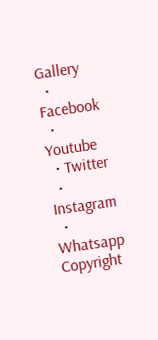Gallery
  • Facebook
  • Youtube
  • Twitter
  • Instagram
  • Whatsapp
Copyright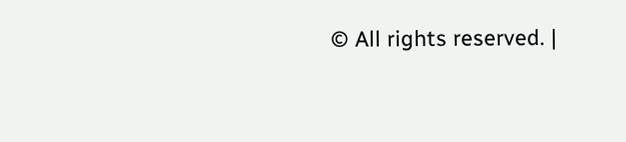© All rights reserved. |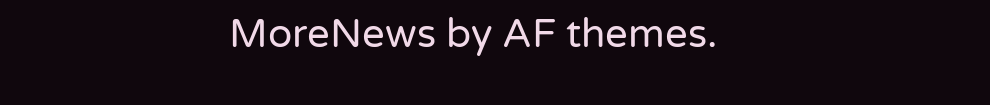MoreNews by AF themes.